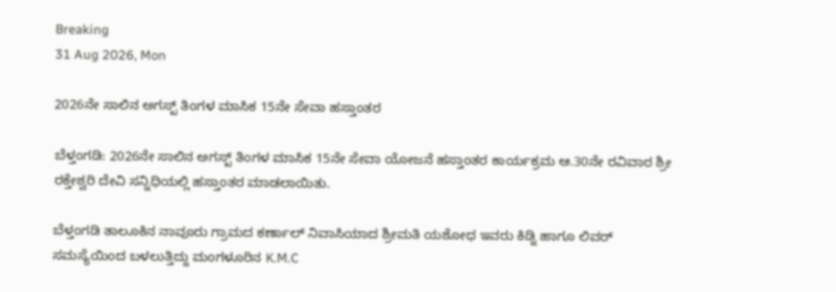Breaking
31 Aug 2026, Mon

2026ನೇ ಸಾಲಿನ ಅಗಸ್ಟ್ ತಿಂಗಳ ಮಾಸಿಕ 15ನೇ ಸೇವಾ ಹಸ್ತಾಂತರ

ಬೆಳ್ತಂಗಡಿ: 2026ನೇ ಸಾಲಿನ ಅಗಸ್ಟ್ ತಿಂಗಳ ಮಾಸಿಕ 15ನೇ ಸೇವಾ ಯೋಜನೆ ಹಸ್ತಾಂತರ ಕಾರ್ಯಕ್ರಮ ಆ.30ನೇ ರವಿವಾರ ಶ್ರೀ ರಕ್ತೇಶ್ವರಿ ದೇವಿ ಸನ್ನಿಧಿಯಲ್ಲಿ ಹಸ್ತಾಂತರ ಮಾಡಲಾಯಿತು.

ಬೆಳ್ತಂಗಡಿ ತಾಲೂಕಿನ ನಾವೂರು ಗ್ರಾಮದ ಕರ್ಣಾಲ್ ನಿವಾಸಿಯಾದ ಶ್ರೀಮತಿ ಯಶೋಧ ಇವರು ಕಿಡ್ನಿ ಹಾಗೂ ಲಿವರ್ ಸಮಸ್ಯೆಯಿಂದ ಬಳಲುತ್ತಿದ್ದು ಮಂಗಳೂರಿನ K.M.C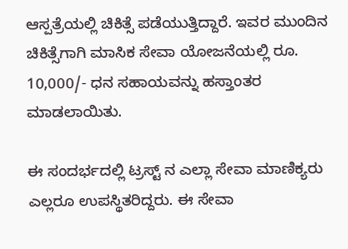ಆಸ್ಪತ್ರೆಯಲ್ಲಿ ಚಿಕಿತ್ಸೆ ಪಡೆಯುತ್ತಿದ್ದಾರೆ. ಇವರ ಮುಂದಿನ ಚಿಕಿತ್ಸೆಗಾಗಿ ಮಾಸಿಕ ಸೇವಾ ಯೋಜನೆಯಲ್ಲಿ ರೂ. 10,000/- ಧನ ಸಹಾಯವನ್ನು ಹಸ್ತಾಂತರ ಮಾಡಲಾಯಿತು.

ಈ ಸಂದರ್ಭದಲ್ಲಿ ಟ್ರಸ್ಟ್ ನ ಎಲ್ಲಾ ಸೇವಾ ಮಾಣಿಕ್ಯರು ಎಲ್ಲರೂ ಉಪಸ್ಥಿತರಿದ್ದರು. ಈ ಸೇವಾ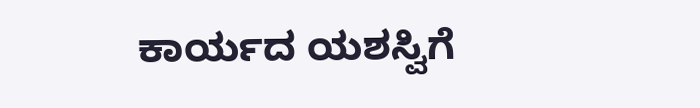ಕಾರ್ಯದ ಯಶಸ್ವಿಗೆ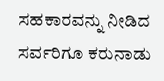ಸಹಕಾರವನ್ನು ನೀಡಿದ ಸರ್ವರಿಗೂ ಕರುನಾಡು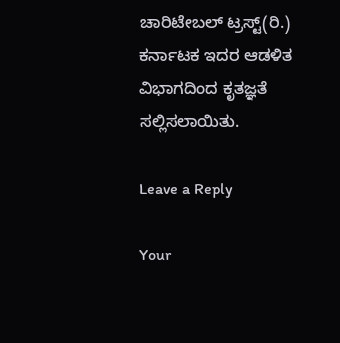ಚಾರಿಟೇಬಲ್ ಟ್ರಸ್ಟ್(ರಿ.) ಕರ್ನಾಟಕ ಇದರ ಆಡಳಿತ ವಿಭಾಗದಿಂದ ಕೃತಜ್ಞತೆ ಸಲ್ಲಿಸಲಾಯಿತು.

Leave a Reply

Your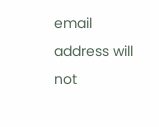email address will not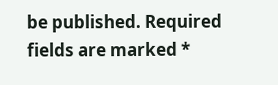be published. Required fields are marked *